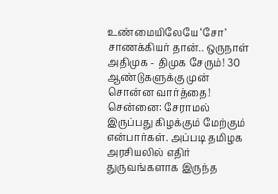உண்மையிலேயே ‘சோ’ சாணக்கியர் தான்.. ஒருநாள் அதிமுக - திமுக சேரும்! 30 ஆண்டுகளுக்கு முன் சொன்ன வார்த்தை!
சென்னை: சேராமல் இருப்பது கிழக்கும் மேற்கும் என்பார்கள். அப்படி தமிழக அரசியலில் எதிர் துருவங்களாக இருந்த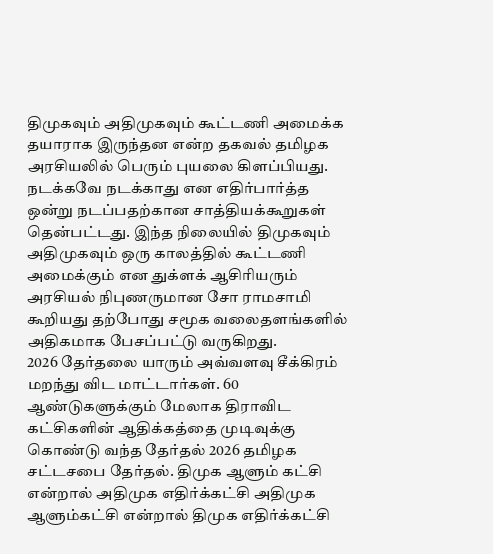திமுகவும் அதிமுகவும் கூட்டணி அமைக்க தயாராக இருந்தன என்ற தகவல் தமிழக அரசியலில் பெரும் புயலை கிளப்பியது. நடக்கவே நடக்காது என எதிர்பார்த்த ஒன்று நடப்பதற்கான சாத்தியக்கூறுகள் தென்பட்டது. இந்த நிலையில் திமுகவும் அதிமுகவும் ஒரு காலத்தில் கூட்டணி அமைக்கும் என துக்ளக் ஆசிரியரும் அரசியல் நிபுணருமான சோ ராமசாமி கூறியது தற்போது சமூக வலைதளங்களில் அதிகமாக பேசப்பட்டு வருகிறது.
2026 தேர்தலை யாரும் அவ்வளவு சீக்கிரம் மறந்து விட மாட்டார்கள். 60 ஆண்டுகளுக்கும் மேலாக திராவிட கட்சிகளின் ஆதிக்கத்தை முடிவுக்கு கொண்டு வந்த தேர்தல் 2026 தமிழக சட்டசபை தேர்தல். திமுக ஆளும் கட்சி என்றால் அதிமுக எதிர்க்கட்சி அதிமுக ஆளும்கட்சி என்றால் திமுக எதிர்க்கட்சி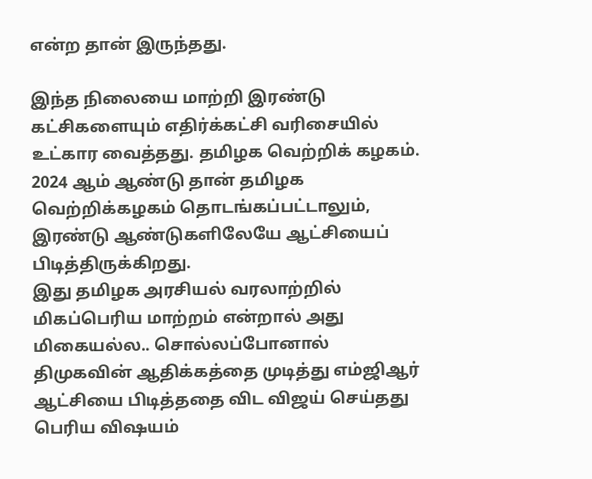என்ற தான் இருந்தது.

இந்த நிலையை மாற்றி இரண்டு கட்சிகளையும் எதிர்க்கட்சி வரிசையில் உட்கார வைத்தது. தமிழக வெற்றிக் கழகம். 2024 ஆம் ஆண்டு தான் தமிழக வெற்றிக்கழகம் தொடங்கப்பட்டாலும், இரண்டு ஆண்டுகளிலேயே ஆட்சியைப் பிடித்திருக்கிறது.
இது தமிழக அரசியல் வரலாற்றில் மிகப்பெரிய மாற்றம் என்றால் அது மிகையல்ல.. சொல்லப்போனால் திமுகவின் ஆதிக்கத்தை முடித்து எம்ஜிஆர் ஆட்சியை பிடித்ததை விட விஜய் செய்தது பெரிய விஷயம்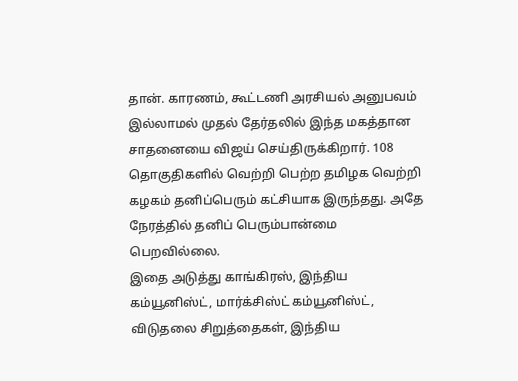தான். காரணம், கூட்டணி அரசியல் அனுபவம் இல்லாமல் முதல் தேர்தலில் இந்த மகத்தான சாதனையை விஜய் செய்திருக்கிறார். 108 தொகுதிகளில் வெற்றி பெற்ற தமிழக வெற்றி கழகம் தனிப்பெரும் கட்சியாக இருந்தது. அதே நேரத்தில் தனிப் பெரும்பான்மை பெறவில்லை.
இதை அடுத்து காங்கிரஸ், இந்திய கம்யூனிஸ்ட், மார்க்சிஸ்ட் கம்யூனிஸ்ட், விடுதலை சிறுத்தைகள், இந்திய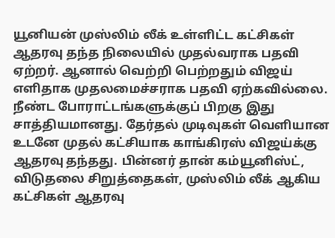யூனியன் முஸ்லிம் லீக் உள்ளிட்ட கட்சிகள் ஆதரவு தந்த நிலையில் முதல்வராக பதவி ஏற்றர். ஆனால் வெற்றி பெற்றதும் விஜய் எளிதாக முதலமைச்சராக பதவி ஏற்கவில்லை. நீண்ட போராட்டங்களுக்குப் பிறகு இது சாத்தியமானது. தேர்தல் முடிவுகள் வெளியான உடனே முதல் கட்சியாக காங்கிரஸ் விஜய்க்கு ஆதரவு தந்தது. பின்னர் தான் கம்யூனிஸ்ட், விடுதலை சிறுத்தைகள், முஸ்லிம் லீக் ஆகிய கட்சிகள் ஆதரவு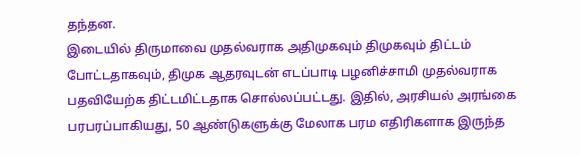தந்தன.
இடையில் திருமாவை முதல்வராக அதிமுகவும் திமுகவும் திட்டம் போட்டதாகவும், திமுக ஆதரவுடன் எடப்பாடி பழனிச்சாமி முதல்வராக பதவியேற்க திட்டமிட்டதாக சொல்லப்பட்டது. இதில், அரசியல் அரங்கை பரபரப்பாகியது, 50 ஆண்டுகளுக்கு மேலாக பரம எதிரிகளாக இருந்த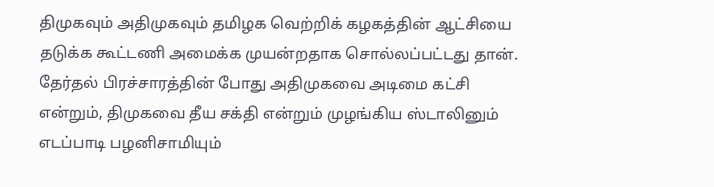திமுகவும் அதிமுகவும் தமிழக வெற்றிக் கழகத்தின் ஆட்சியை தடுக்க கூட்டணி அமைக்க முயன்றதாக சொல்லப்பட்டது தான்.
தேர்தல் பிரச்சாரத்தின் போது அதிமுகவை அடிமை கட்சி என்றும், திமுகவை தீய சக்தி என்றும் முழங்கிய ஸ்டாலினும் எடப்பாடி பழனிசாமியும்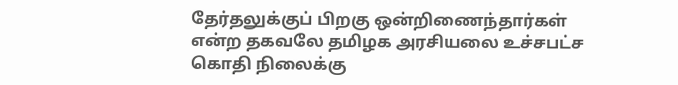தேர்தலுக்குப் பிறகு ஒன்றிணைந்தார்கள் என்ற தகவலே தமிழக அரசியலை உச்சபட்ச கொதி நிலைக்கு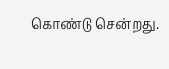கொண்டு சென்றது.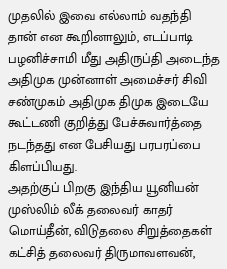முதலில் இவை எல்லாம் வதந்தி தான் என கூறினாலும், எடப்பாடி பழனிச்சாமி மீது அதிருப்தி அடைந்த அதிமுக முன்னாள் அமைச்சர் சிவி சண்முகம் அதிமுக திமுக இடையே கூட்டணி குறித்து பேச்சுவார்த்தை நடந்தது என பேசியது பரபரப்பை கிளப்பியது.
அதற்குப் பிறகு இந்திய யூனியன் முஸ்லிம் லீக் தலைவர் காதர் மொய்தீன், விடுதலை சிறுத்தைகள் கட்சித் தலைவர் திருமாவளவன்,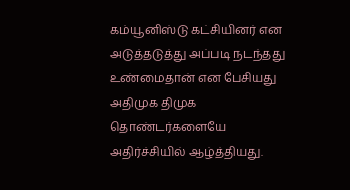கம்யூனிஸ்டு கட்சியினர் என அடுத்தடுத்து அப்படி நடந்தது உண்மைதான் என பேசியது அதிமுக திமுக தொண்டர்களையே அதிர்ச்சியில் ஆழ்த்தியது.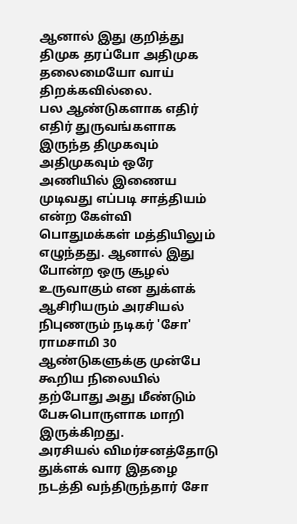ஆனால் இது குறித்து திமுக தரப்போ அதிமுக தலைமையோ வாய் திறக்கவில்லை.
பல ஆண்டுகளாக எதிர் எதிர் துருவங்களாக இருந்த திமுகவும் அதிமுகவும் ஒரே அணியில் இணைய முடிவது எப்படி சாத்தியம் என்ற கேள்வி பொதுமக்கள் மத்தியிலும் எழுந்தது. ஆனால் இது போன்ற ஒரு சூழல் உருவாகும் என துக்ளக் ஆசிரியரும் அரசியல் நிபுணரும் நடிகர் 'சோ' ராமசாமி 30 ஆண்டுகளுக்கு முன்பே கூறிய நிலையில் தற்போது அது மீண்டும் பேசுபொருளாக மாறி இருக்கிறது.
அரசியல் விமர்சனத்தோடு துக்ளக் வார இதழை நடத்தி வந்திருந்தார் சோ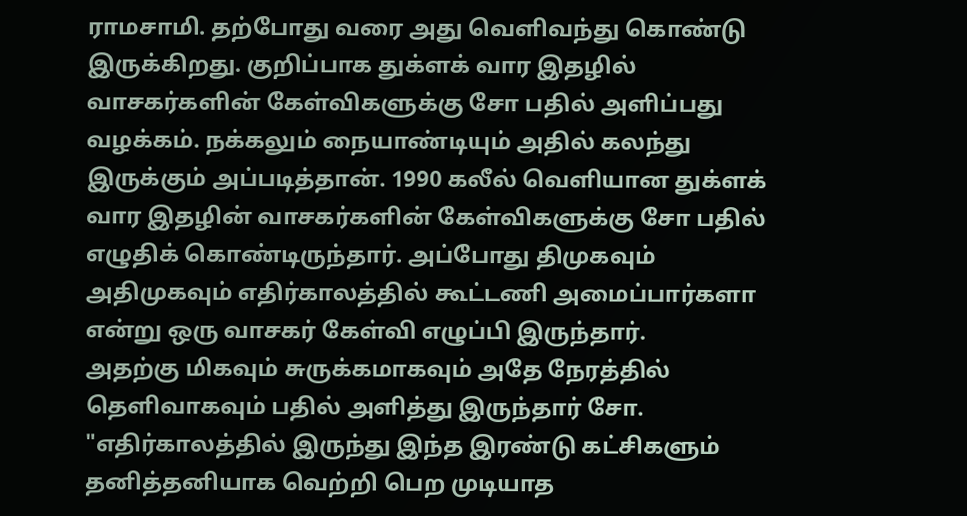ராமசாமி. தற்போது வரை அது வெளிவந்து கொண்டு இருக்கிறது. குறிப்பாக துக்ளக் வார இதழில் வாசகர்களின் கேள்விகளுக்கு சோ பதில் அளிப்பது வழக்கம். நக்கலும் நையாண்டியும் அதில் கலந்து இருக்கும் அப்படித்தான். 1990 கலீல் வெளியான துக்ளக் வார இதழின் வாசகர்களின் கேள்விகளுக்கு சோ பதில் எழுதிக் கொண்டிருந்தார். அப்போது திமுகவும் அதிமுகவும் எதிர்காலத்தில் கூட்டணி அமைப்பார்களா என்று ஒரு வாசகர் கேள்வி எழுப்பி இருந்தார்.
அதற்கு மிகவும் சுருக்கமாகவும் அதே நேரத்தில் தெளிவாகவும் பதில் அளித்து இருந்தார் சோ. "எதிர்காலத்தில் இருந்து இந்த இரண்டு கட்சிகளும் தனித்தனியாக வெற்றி பெற முடியாத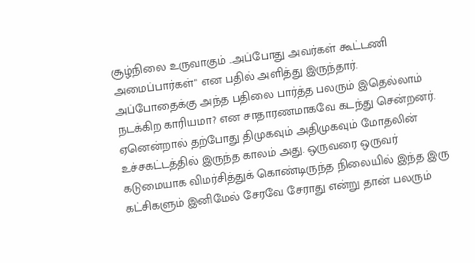சூழ்நிலை உருவாகும் ..அப்போது அவர்கள் கூட்டணி அமைப்பார்கள்" என பதில் அளித்து இருந்தார். அப்போதைக்கு அந்த பதிலை பார்த்த பலரும் இதெல்லாம் நடக்கிற காரியமா? என சாதாரணமாகவே கடந்து சென்றனர்.
ஏனென்றால் தற்போது திமுகவும் அதிமுகவும் மோதலின் உச்சகட்டத்தில் இருந்த காலம் அது. ஒருவரை ஒருவர் கடுமையாக விமர்சித்துக் கொண்டிருந்த நிலையில் இந்த இரு கட்சிகளும் இனிமேல் சேரவே சேராது என்று தான் பலரும்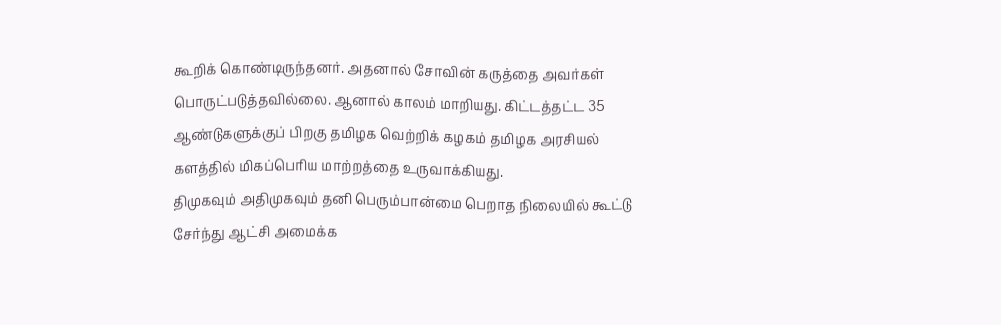கூறிக் கொண்டிருந்தனர். அதனால் சோவின் கருத்தை அவர்கள் பொருட்படுத்தவில்லை. ஆனால் காலம் மாறியது. கிட்டத்தட்ட 35 ஆண்டுகளுக்குப் பிறகு தமிழக வெற்றிக் கழகம் தமிழக அரசியல் களத்தில் மிகப்பெரிய மாற்றத்தை உருவாக்கியது.
திமுகவும் அதிமுகவும் தனி பெரும்பான்மை பெறாத நிலையில் கூட்டு சேர்ந்து ஆட்சி அமைக்க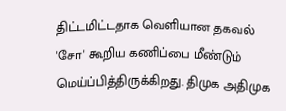திட்டமிட்டதாக வெளியான தகவல் 'சோ' கூறிய கணிப்பை மீண்டும் மெய்ப்பித்திருக்கிறது. திமுக அதிமுக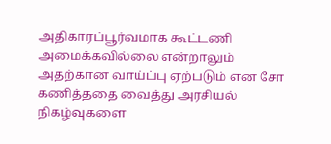அதிகாரப்பூர்வமாக கூட்டணி அமைக்கவில்லை என்றாலும் அதற்கான வாய்ப்பு ஏற்படும் என சோ கணித்ததை வைத்து அரசியல் நிகழ்வுகளை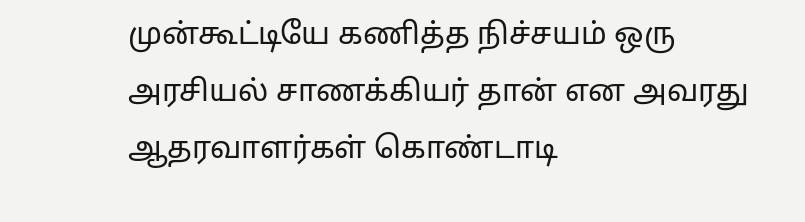முன்கூட்டியே கணித்த நிச்சயம் ஒரு அரசியல் சாணக்கியர் தான் என அவரது ஆதரவாளர்கள் கொண்டாடி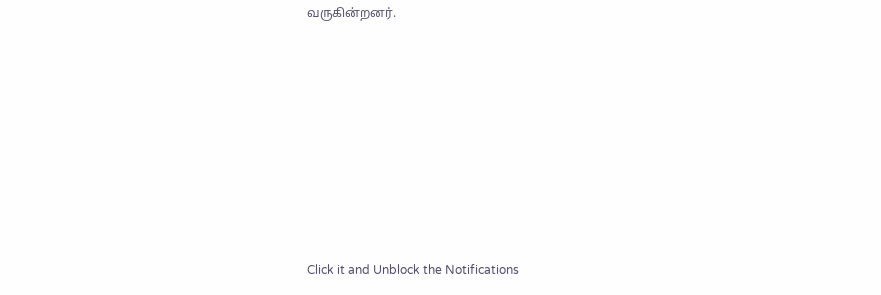வருகின்றனர்.














Click it and Unblock the Notifications